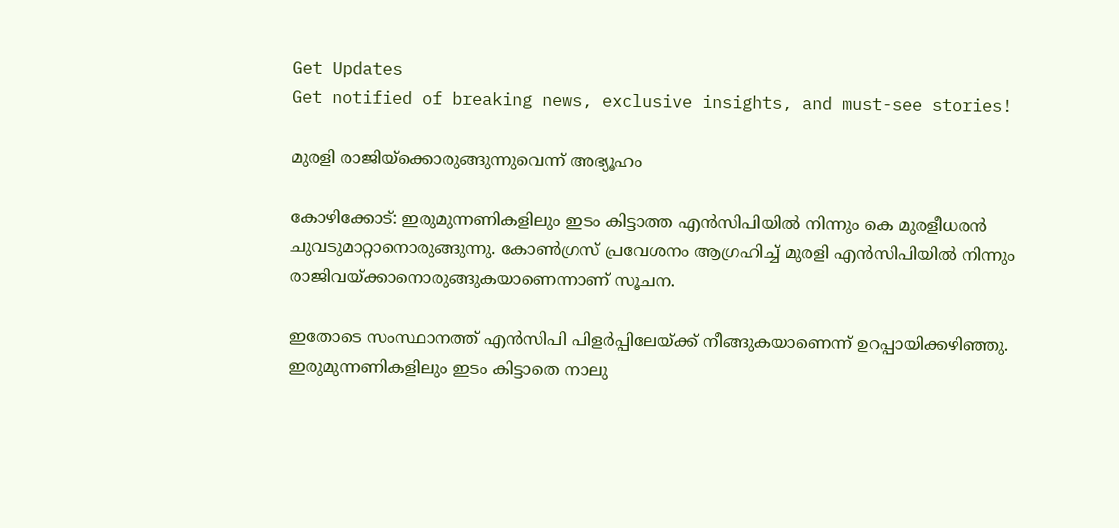Get Updates
Get notified of breaking news, exclusive insights, and must-see stories!

മുരളി രാജിയ്‌ക്കൊരുങ്ങുന്നുവെന്ന്‌ അഭ്യൂഹം

കോഴിക്കോട്‌: ഇരുമുന്നണികളിലും ഇടം കിട്ടാത്ത എന്‍സിപിയില്‍ നിന്നും കെ മുരളീധരന്‍ ചുവടുമാറ്റാനൊരുങ്ങുന്നു. കോണ്‍ഗ്രസ്‌ പ്രവേശനം ആഗ്രഹിച്ച്‌ മുരളി എന്‍സിപിയില്‍ നിന്നും രാജിവയ്‌ക്കാനൊരുങ്ങുകയാണെന്നാണ്‌ സൂചന.

ഇതോടെ സംസ്ഥാനത്ത്‌ എന്‍സിപി പിളര്‍പ്പിലേയ്‌ക്ക്‌ നീങ്ങുകയാണെന്ന്‌ ഉറപ്പായിക്കഴിഞ്ഞു. ഇരുമുന്നണികളിലും ഇടം കിട്ടാതെ നാലു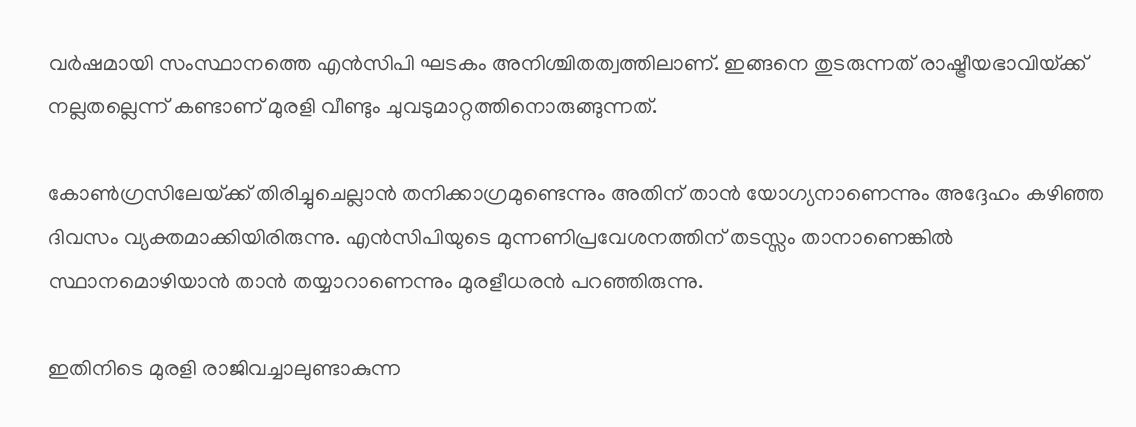വര്‍ഷമായി സംസ്ഥാനത്തെ എന്‍സിപി ഘടകം അനിശ്ചിതത്വത്തിലാണ്‌. ഇങ്ങനെ തുടരുന്നത്‌ രാഷ്ട്രീയഭാവിയ്‌ക്ക്‌ നല്ലതല്ലെന്ന്‌ കണ്ടാണ്‌ മുരളി വീണ്ടും ചുവടുമാറ്റത്തിനൊരുങ്ങുന്നത്‌.

കോണ്‍ഗ്രസിലേയ്‌ക്ക്‌ തിരിച്ചുചെല്ലാന്‍ തനിക്കാഗ്രമുണ്ടെന്നും അതിന്‌ താന്‍ യോഗ്യനാണെന്നും അദ്ദേഹം കഴിഞ്ഞ ദിവസം വ്യക്തമാക്കിയിരിരുന്നു. എന്‍സിപിയുടെ മുന്നണിപ്രവേശനത്തിന്‌ തടസ്സം താനാണെങ്കില്‍ സ്ഥാനമൊഴിയാന്‍ താന്‍ തയ്യാറാണെന്നും മുരളീധരന്‍ പറഞ്ഞിരുന്നു.

ഇതിനിടെ മുരളി രാജിവച്ചാലുണ്ടാകുന്ന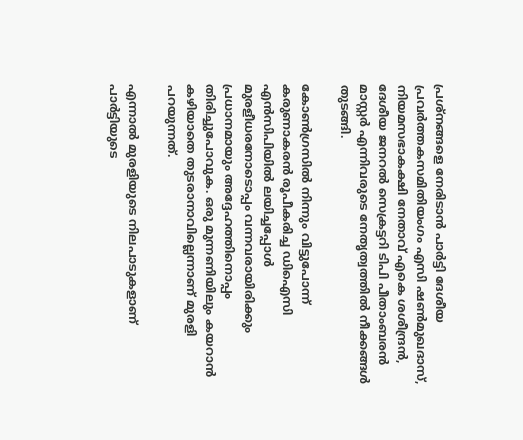പ്രശ്‌നങ്ങളെ നേരിടാന്‍ പാര്‍ട്ടി ദേശീയ പ്രവര്‍ത്തകസമിതിയംഗം എസി ഷണ്‍മുഖദാസ്‌, നിയമസഭാകക്ഷി നേതാവ്‌ എകെ ശശീന്ദ്രന്‍, ദേശീയ ജനറല്‍ സെക്രട്ടറി ടിപി പീതാംബരന്‍ മാസ്റ്റര്‍ എന്നിവരുടെ നേതൃത്വത്തില്‍ നീക്കങ്ങള്‍ തുടങ്ങി.

കോണ്‍ഗ്രസില്‍ നിന്നും വിട്ടുപോന്ന്‌ കരുണാകരന്‍ രൂപീകരിച്ച ഡിഐസി എന്‍സിപിയില്‍ ലയിച്ചപ്പോള്‍ മുരളീധരനോടൊപ്പം വന്നവരായിരിക്കും പ്രധാനമായും അദ്ദേഹത്തിനൊപ്പം തിരിച്ചുപോവുക. ഒരു മുന്നണിയിലും കയറാന്‍ കഴിയാതെ തുടരാനാവില്ലെന്നാണ്‌ മുരളി പറയുന്നത്‌.

എന്നാല്‍ മുരളിയുടെ നിലപാടുകളാണ്‌ പാര്‍ട്ടിയുടെ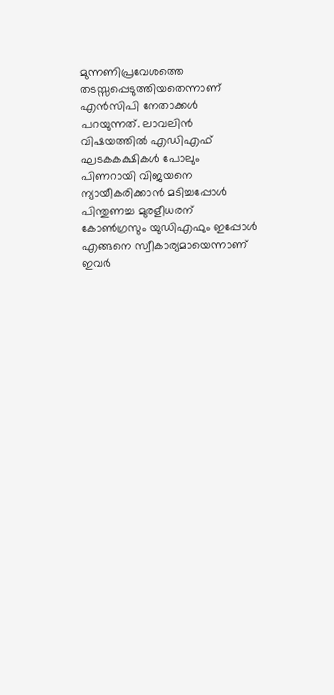മുന്നണിപ്രവേശത്തെ തടസ്സപ്പെടുത്തിയതെന്നാണ്‌ എന്‍സിപി നേതാക്കള്‍ പറയുന്നത്‌. ലാവലിന്‍ വിഷയത്തില്‍ എഡിഎഫ്‌ ഘടകകക്ഷികള്‍ പോലും പിണറായി വിജയനെ ന്യായീകരിക്കാന്‍ മടിച്ചപ്പോള്‍ പിന്തുണച്ച മുരളീധരന്‌ കോണ്‍ഗ്രസും യുഡിഎഫും ഇപ്പോള്‍ എങ്ങനെ സ്വീകാര്യമായെന്നാണ്‌ ഇവര്‍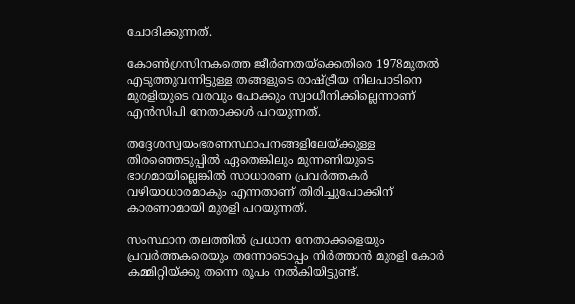ചോദിക്കുന്നത്‌.

കോണ്‍ഗ്രസിനകത്തെ ജീര്‍ണതയ്‌ക്കെതിരെ 1978മുതല്‍ എടുത്തുവന്നിട്ടുള്ള തങ്ങളുടെ രാഷ്ട്രീയ നിലപാടിനെ മുരളിയുടെ വരവും പോക്കും സ്വാധീനിക്കില്ലെന്നാണ്‌ എന്‍സിപി നേതാക്കള്‍ പറയുന്നത്‌.

തദ്ദേശസ്വയംഭരണസ്ഥാപനങ്ങളിലേയ്‌ക്കുള്ള തിരഞ്ഞെടുപ്പില്‍ ഏതെങ്കിലും മുന്നണിയുടെ ഭാഗമായില്ലെങ്കില്‍ സാധാരണ പ്രവര്‍ത്തകര്‍ വഴിയാധാരമാകും എന്നതാണ്‌ തിരിച്ചുപോക്കിന്‌ കാരണാമായി മുരളി പറയുന്നത്‌.

സംസ്ഥാന തലത്തില്‍ പ്രധാന നേതാക്കളെയും പ്രവര്‍ത്തകരെയും തന്നോടൊപ്പം നിര്‍ത്താന്‍ മുരളി കോര്‍ കമ്മിറ്റിയ്‌ക്കു തന്നെ രൂപം നല്‍കിയിട്ടുണ്ട്‌.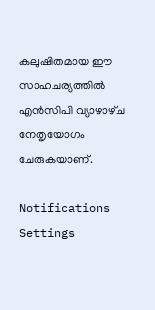കലുഷിതമായ ഈ സാഹചര്യത്തില്‍ എന്‍സിപി വ്യാഴാഴ്‌ച നേതൃയോഗം ചേരുകയാണ്‌.

Notifications
Settings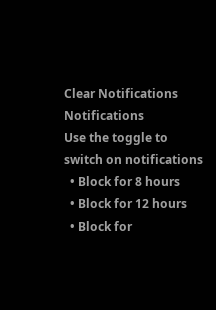Clear Notifications
Notifications
Use the toggle to switch on notifications
  • Block for 8 hours
  • Block for 12 hours
  • Block for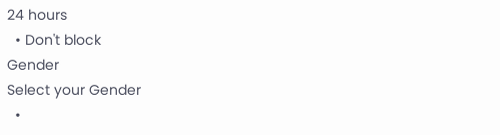24 hours
  • Don't block
Gender
Select your Gender
  •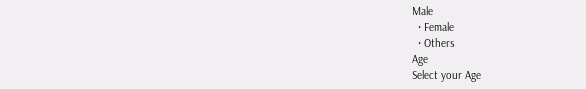Male
  • Female
  • Others
Age
Select your Age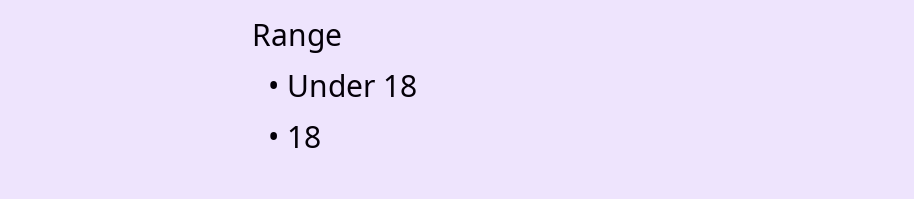Range
  • Under 18
  • 18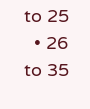to 25
  • 26 to 35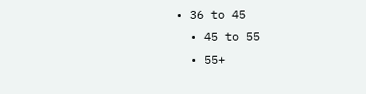• 36 to 45
  • 45 to 55
  • 55+